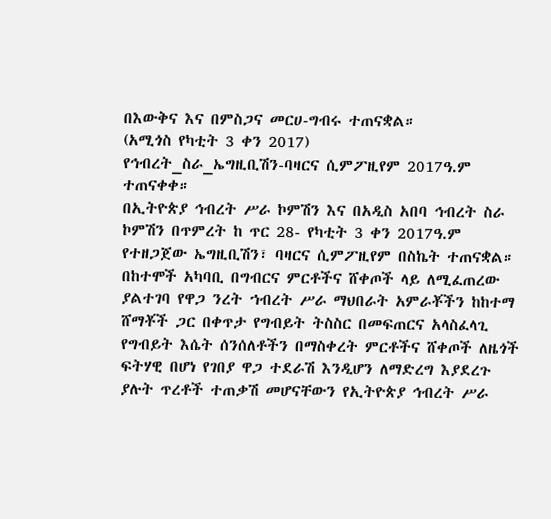በእውቅና እና በምስጋና መርሀ-ግብሩ ተጠናቋል።
(አሚጎስ የካቲት 3 ቀን 2017)
የኅብረት_ስራ_ኤግዚቢሽን-ባዛርና ሲምፖዚየም 2017ዓ.ም ተጠናቀቀ።
በኢትዮጵያ ኅብረት ሥራ ኮምሽን እና በአዲስ አበባ ኅብረት ስራ ኮምሽን በጥምረት ከ ጥር 28- የካቲት 3 ቀን 2017ዓ.ም የተዘጋጀው ኤግዚቢሽን፣ ባዛርና ሲምፖዚየም በስኬት ተጠናቋል።
በከተሞች አካባቢ በግብርና ምርቶችና ሸቀጦች ላይ ለሚፈጠረው ያልተገባ የዋጋ ንረት ኀብረት ሥራ ማህበራት አምራቾችን ከከተማ ሸማቾች ጋር በቀጥታ የግብይት ትስስር በመፍጠርና አላስፈላጊ የግብይት እሴት ሰንሰለቶችን በማስቀረት ምርቶችና ሸቀጦች ለዜጎች ፍትሃዊ በሆነ የገበያ ዋጋ ተደራሽ እንዲሆን ለማድረግ እያደረጉ ያሉት ጥረቶች ተጠቃሽ መሆናቸውን የኢትዮጵያ ኅብረት ሥራ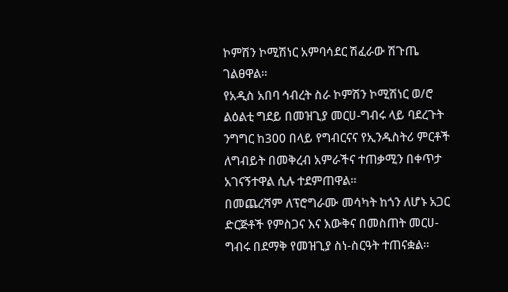ኮምሽን ኮሚሽነር አምባሳደር ሽፈራው ሽጉጤ ገልፀዋል፡፡
የአዲስ አበባ ኅብረት ስራ ኮምሽን ኮሚሽነር ወ/ሮ ልዕልቲ ግደይ በመዝጊያ መርሀ-ግብሩ ላይ ባደረጉት ንግግር ከ300 በላይ የግብርናና የኢንዱስትሪ ምርቶች ለግብይት በመቅረብ አምራችና ተጠቃሚን በቀጥታ አገናኝተዋል ሲሉ ተደምጠዋል።
በመጨረሻም ለፕሮግራሙ መሳካት ከጎን ለሆኑ አጋር ድርጅቶች የምስጋና እና እውቅና በመስጠት መርሀ-ግብሩ በደማቅ የመዝጊያ ስነ-ስርዓት ተጠናቋል፡፡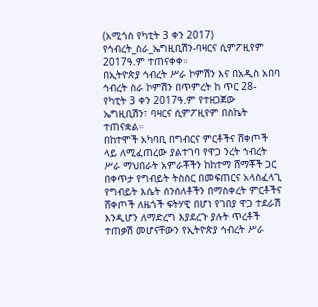(አሚጎስ የካቲት 3 ቀን 2017)
የኅብረት_ስራ_ኤግዚቢሽን-ባዛርና ሲምፖዚየም 2017ዓ.ም ተጠናቀቀ።
በኢትዮጵያ ኅብረት ሥራ ኮምሽን እና በአዲስ አበባ ኅብረት ስራ ኮምሽን በጥምረት ከ ጥር 28- የካቲት 3 ቀን 2017ዓ.ም የተዘጋጀው ኤግዚቢሽን፣ ባዛርና ሲምፖዚየም በስኬት ተጠናቋል።
በከተሞች አካባቢ በግብርና ምርቶችና ሸቀጦች ላይ ለሚፈጠረው ያልተገባ የዋጋ ንረት ኀብረት ሥራ ማህበራት አምራቾችን ከከተማ ሸማቾች ጋር በቀጥታ የግብይት ትስስር በመፍጠርና አላስፈላጊ የግብይት እሴት ሰንሰለቶችን በማስቀረት ምርቶችና ሸቀጦች ለዜጎች ፍትሃዊ በሆነ የገበያ ዋጋ ተደራሽ እንዲሆን ለማድረግ እያደረጉ ያሉት ጥረቶች ተጠቃሽ መሆናቸውን የኢትዮጵያ ኅብረት ሥራ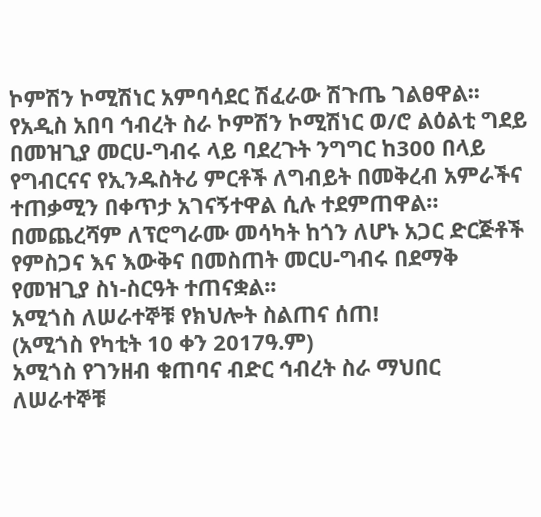ኮምሽን ኮሚሽነር አምባሳደር ሽፈራው ሽጉጤ ገልፀዋል፡፡
የአዲስ አበባ ኅብረት ስራ ኮምሽን ኮሚሽነር ወ/ሮ ልዕልቲ ግደይ በመዝጊያ መርሀ-ግብሩ ላይ ባደረጉት ንግግር ከ300 በላይ የግብርናና የኢንዱስትሪ ምርቶች ለግብይት በመቅረብ አምራችና ተጠቃሚን በቀጥታ አገናኝተዋል ሲሉ ተደምጠዋል።
በመጨረሻም ለፕሮግራሙ መሳካት ከጎን ለሆኑ አጋር ድርጅቶች የምስጋና እና እውቅና በመስጠት መርሀ-ግብሩ በደማቅ የመዝጊያ ስነ-ስርዓት ተጠናቋል፡፡
አሚጎስ ለሠራተኞቹ የክህሎት ስልጠና ሰጠ!
(አሚጎስ የካቲት 10 ቀን 2017ዓ.ም)
አሚጎስ የገንዘብ ቁጠባና ብድር ኅብረት ስራ ማህበር ለሠራተኞቹ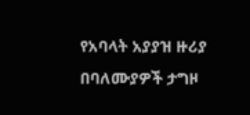የአባላት አያያዝ ዙሪያ በባለሙያዎች ታግዞ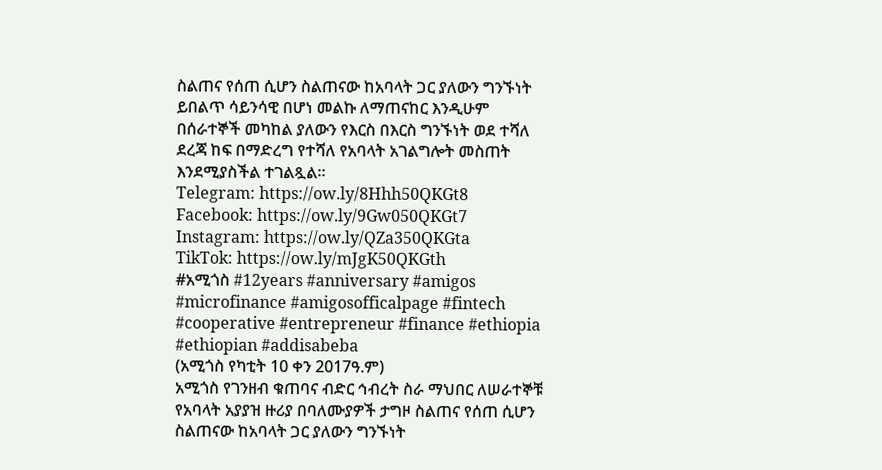ስልጠና የሰጠ ሲሆን ስልጠናው ከአባላት ጋር ያለውን ግንኙነት ይበልጥ ሳይንሳዊ በሆነ መልኩ ለማጠናከር እንዲሁም በሰራተኞች መካከል ያለውን የእርስ በእርስ ግንኙነት ወደ ተሻለ ደረጃ ከፍ በማድረግ የተሻለ የአባላት አገልግሎት መስጠት እንደሚያስችል ተገልጿል፡፡
Telegram: https://ow.ly/8Hhh50QKGt8
Facebook: https://ow.ly/9Gw050QKGt7
Instagram: https://ow.ly/QZa350QKGta
TikTok: https://ow.ly/mJgK50QKGth
#አሚጎስ #12years #anniversary #amigos #microfinance #amigosofficalpage #fintech #cooperative #entrepreneur #finance #ethiopia #ethiopian #addisabeba
(አሚጎስ የካቲት 10 ቀን 2017ዓ.ም)
አሚጎስ የገንዘብ ቁጠባና ብድር ኅብረት ስራ ማህበር ለሠራተኞቹ የአባላት አያያዝ ዙሪያ በባለሙያዎች ታግዞ ስልጠና የሰጠ ሲሆን ስልጠናው ከአባላት ጋር ያለውን ግንኙነት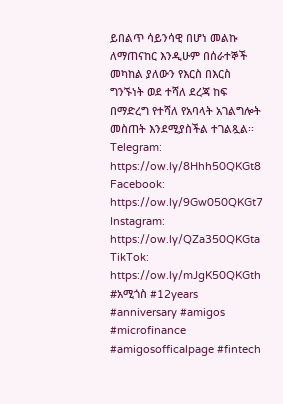ይበልጥ ሳይንሳዊ በሆነ መልኩ ለማጠናከር እንዲሁም በሰራተኞች መካከል ያለውን የእርስ በእርስ ግንኙነት ወደ ተሻለ ደረጃ ከፍ በማድረግ የተሻለ የአባላት አገልግሎት መስጠት እንደሚያስችል ተገልጿል፡፡
Telegram: https://ow.ly/8Hhh50QKGt8
Facebook: https://ow.ly/9Gw050QKGt7
Instagram: https://ow.ly/QZa350QKGta
TikTok: https://ow.ly/mJgK50QKGth
#አሚጎስ #12years #anniversary #amigos #microfinance #amigosofficalpage #fintech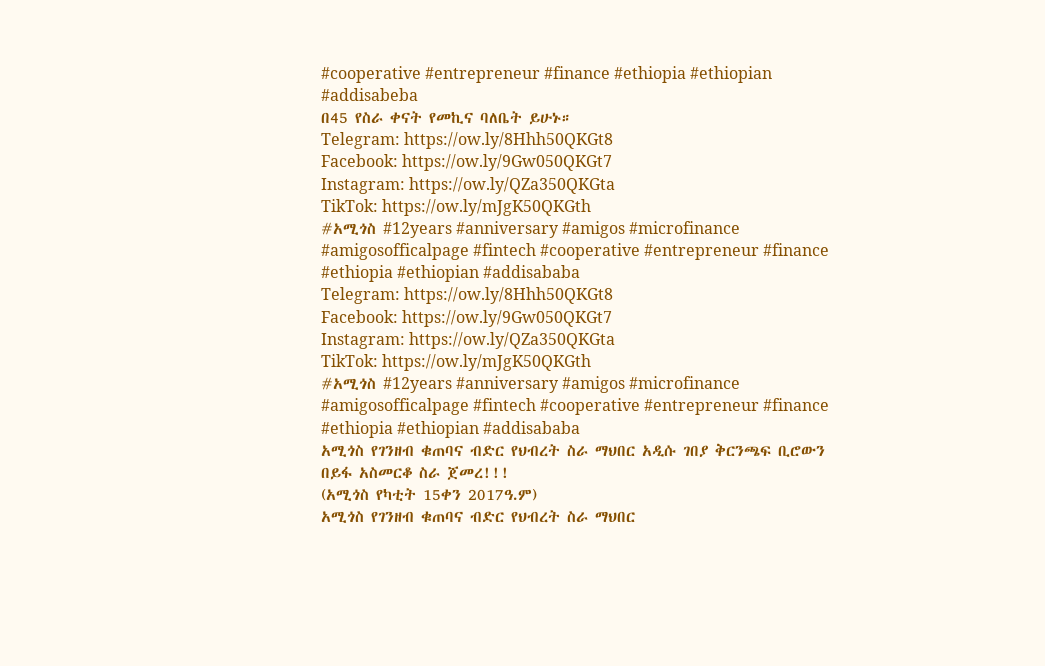#cooperative #entrepreneur #finance #ethiopia #ethiopian #addisabeba
በ45 የስራ ቀናት የመኪና ባለቤት ይሁኑ።
Telegram: https://ow.ly/8Hhh50QKGt8
Facebook: https://ow.ly/9Gw050QKGt7
Instagram: https://ow.ly/QZa350QKGta
TikTok: https://ow.ly/mJgK50QKGth
#አሚጎስ #12years #anniversary #amigos #microfinance #amigosofficalpage #fintech #cooperative #entrepreneur #finance #ethiopia #ethiopian #addisababa
Telegram: https://ow.ly/8Hhh50QKGt8
Facebook: https://ow.ly/9Gw050QKGt7
Instagram: https://ow.ly/QZa350QKGta
TikTok: https://ow.ly/mJgK50QKGth
#አሚጎስ #12years #anniversary #amigos #microfinance #amigosofficalpage #fintech #cooperative #entrepreneur #finance #ethiopia #ethiopian #addisababa
አሚጎስ የገንዘብ ቁጠባና ብድር የህብረት ስራ ማህበር አዲሱ ገበያ ቅርንጫፍ ቢሮውን በይፋ አስመርቆ ስራ ጀመረ!!!
(አሚጎስ የካቲት 15ቀን 2017ዓ.ም)
አሚጎስ የገንዘብ ቁጠባና ብድር የህብረት ስራ ማህበር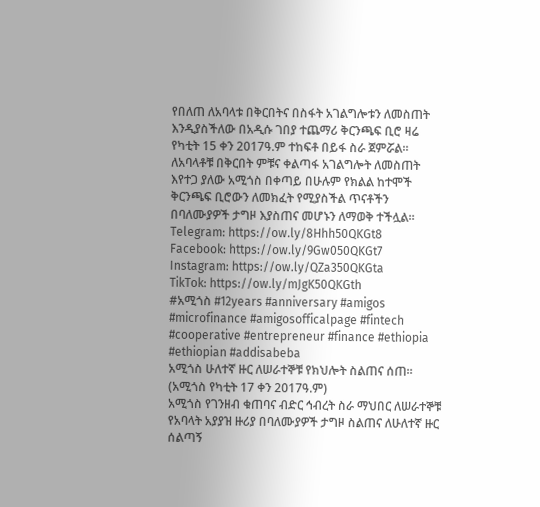የበለጠ ለአባላቱ በቅርበትና በስፋት አገልግሎቱን ለመስጠት እንዲያስችለው በአዲሱ ገበያ ተጨማሪ ቅርንጫፍ ቢሮ ዛሬ የካቲት 15 ቀን 2017ዓ.ም ተከፍቶ በይፋ ስራ ጀምሯል።
ለአባላቶቹ በቅርበት ምቹና ቀልጣፋ አገልግሎት ለመስጠት እየተጋ ያለው አሚጎስ በቀጣይ በሁሉም የክልል ከተሞች ቅርንጫፍ ቢሮውን ለመክፈት የሚያስችል ጥናቶችን በባለሙያዎች ታግዞ እያስጠና መሆኑን ለማወቅ ተችሏል።
Telegram: https://ow.ly/8Hhh50QKGt8
Facebook: https://ow.ly/9Gw050QKGt7
Instagram: https://ow.ly/QZa350QKGta
TikTok: https://ow.ly/mJgK50QKGth
#አሚጎስ #12years #anniversary #amigos #microfinance #amigosofficalpage #fintech #cooperative #entrepreneur #finance #ethiopia #ethiopian #addisabeba
አሚጎስ ሁለተኛ ዙር ለሠራተኞቹ የክህሎት ስልጠና ሰጠ።
(አሚጎስ የካቲት 17 ቀን 2017ዓ.ም)
አሚጎስ የገንዘብ ቁጠባና ብድር ኅብረት ስራ ማህበር ለሠራተኞቹ የአባላት አያያዝ ዙሪያ በባለሙያዎች ታግዞ ስልጠና ለሁለተኛ ዙር ሰልጣኝ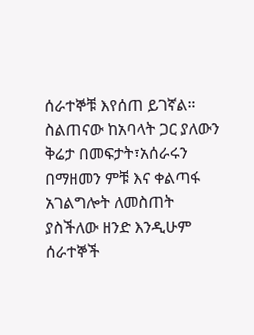ሰራተኞቹ እየሰጠ ይገኛል።
ስልጠናው ከአባላት ጋር ያለውን ቅሬታ በመፍታት፣አሰራሩን በማዘመን ምቹ እና ቀልጣፋ አገልግሎት ለመስጠት ያስችለው ዘንድ እንዲሁም ሰራተኞች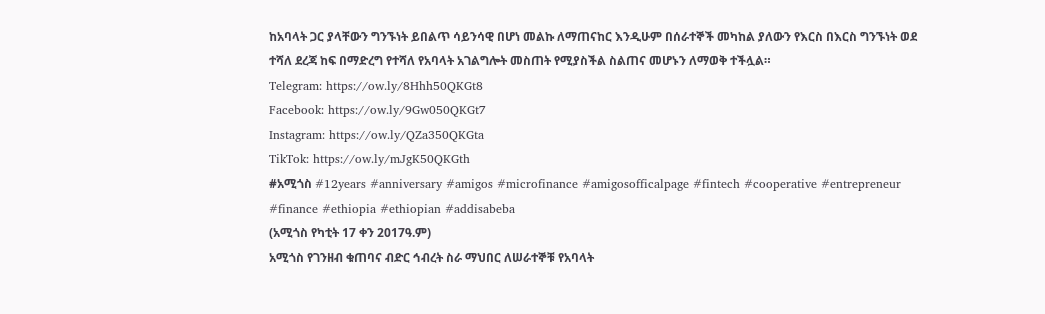ከአባላት ጋር ያላቸውን ግንኙነት ይበልጥ ሳይንሳዊ በሆነ መልኩ ለማጠናከር እንዲሁም በሰራተኞች መካከል ያለውን የእርስ በእርስ ግንኙነት ወደ ተሻለ ደረጃ ከፍ በማድረግ የተሻለ የአባላት አገልግሎት መስጠት የሚያስችል ስልጠና መሆኑን ለማወቅ ተችሏል።
Telegram: https://ow.ly/8Hhh50QKGt8
Facebook: https://ow.ly/9Gw050QKGt7
Instagram: https://ow.ly/QZa350QKGta
TikTok: https://ow.ly/mJgK50QKGth
#አሚጎስ #12years #anniversary #amigos #microfinance #amigosofficalpage #fintech #cooperative #entrepreneur #finance #ethiopia #ethiopian #addisabeba
(አሚጎስ የካቲት 17 ቀን 2017ዓ.ም)
አሚጎስ የገንዘብ ቁጠባና ብድር ኅብረት ስራ ማህበር ለሠራተኞቹ የአባላት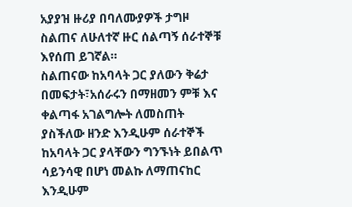አያያዝ ዙሪያ በባለሙያዎች ታግዞ ስልጠና ለሁለተኛ ዙር ሰልጣኝ ሰራተኞቹ እየሰጠ ይገኛል።
ስልጠናው ከአባላት ጋር ያለውን ቅሬታ በመፍታት፣አሰራሩን በማዘመን ምቹ እና ቀልጣፋ አገልግሎት ለመስጠት ያስችለው ዘንድ እንዲሁም ሰራተኞች ከአባላት ጋር ያላቸውን ግንኙነት ይበልጥ ሳይንሳዊ በሆነ መልኩ ለማጠናከር እንዲሁም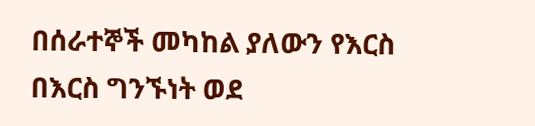በሰራተኞች መካከል ያለውን የእርስ በእርስ ግንኙነት ወደ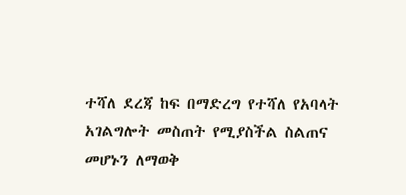ተሻለ ደረጃ ከፍ በማድረግ የተሻለ የአባላት አገልግሎት መስጠት የሚያስችል ስልጠና መሆኑን ለማወቅ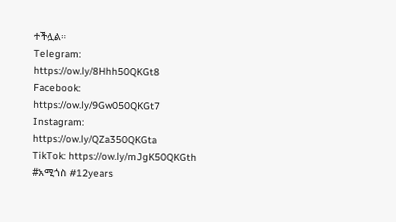ተችሏል።
Telegram: https://ow.ly/8Hhh50QKGt8
Facebook: https://ow.ly/9Gw050QKGt7
Instagram: https://ow.ly/QZa350QKGta
TikTok: https://ow.ly/mJgK50QKGth
#አሚጎስ #12years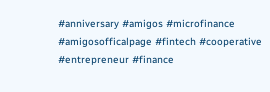#anniversary #amigos #microfinance #amigosofficalpage #fintech #cooperative #entrepreneur #finance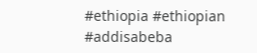#ethiopia #ethiopian #addisabeba